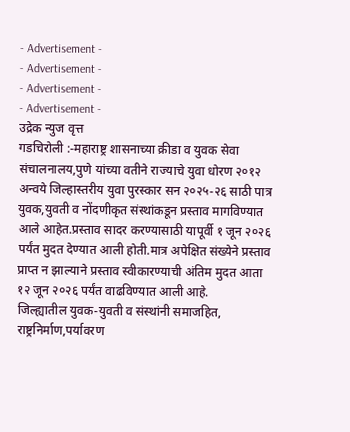- Advertisement -
- Advertisement -
- Advertisement -
- Advertisement -
उद्रेक न्युज वृत्त
गडचिरोली :-महाराष्ट्र शासनाच्या क्रीडा व युवक सेवा संचालनालय,पुणे यांच्या वतीने राज्याचे युवा धोरण २०१२ अन्वये जिल्हास्तरीय युवा पुरस्कार सन २०२५-२६ साठी पात्र युवक,युवती व नोंदणीकृत संस्थांकडून प्रस्ताव मागविण्यात आले आहेत.प्रस्ताव सादर करण्यासाठी यापूर्वी १ जून २०२६ पर्यंत मुदत देण्यात आली होती.मात्र अपेक्षित संख्येने प्रस्ताव प्राप्त न झाल्याने प्रस्ताव स्वीकारण्याची अंतिम मुदत आता १२ जून २०२६ पर्यंत वाढविण्यात आली आहे.
जिल्ह्यातील युवक-युवती व संस्थांनी समाजहित, राष्ट्रनिर्माण,पर्यावरण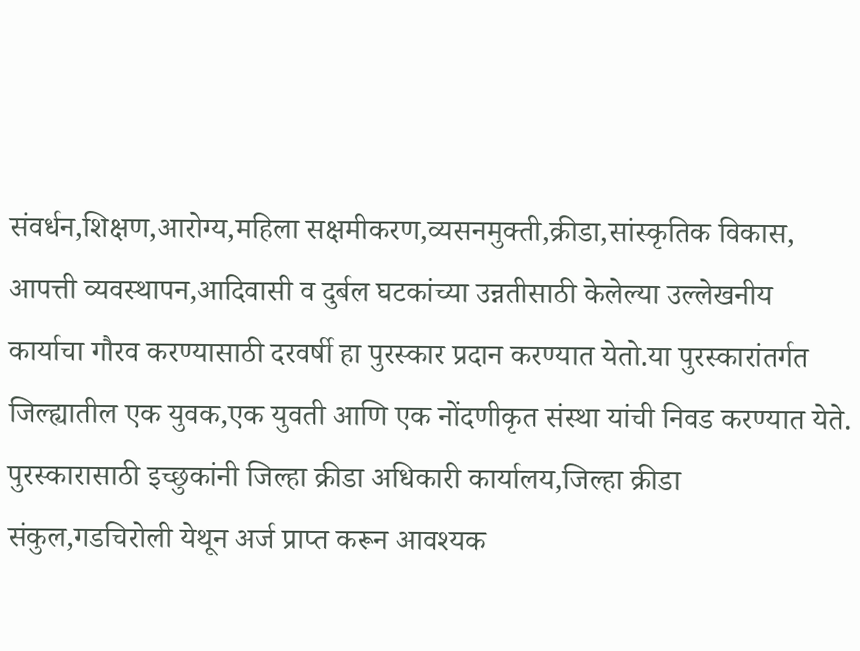संवर्धन,शिक्षण,आरोग्य,महिला सक्षमीकरण,व्यसनमुक्ती,क्रीडा,सांस्कृतिक विकास, आपत्ती व्यवस्थापन,आदिवासी व दुर्बल घटकांच्या उन्नतीसाठी केलेल्या उल्लेखनीय कार्याचा गौरव करण्यासाठी दरवर्षी हा पुरस्कार प्रदान करण्यात येतो.या पुरस्कारांतर्गत जिल्ह्यातील एक युवक,एक युवती आणि एक नोंदणीकृत संस्था यांची निवड करण्यात येते.
पुरस्कारासाठी इच्छुकांनी जिल्हा क्रीडा अधिकारी कार्यालय,जिल्हा क्रीडा संकुल,गडचिरोली येथून अर्ज प्राप्त करून आवश्यक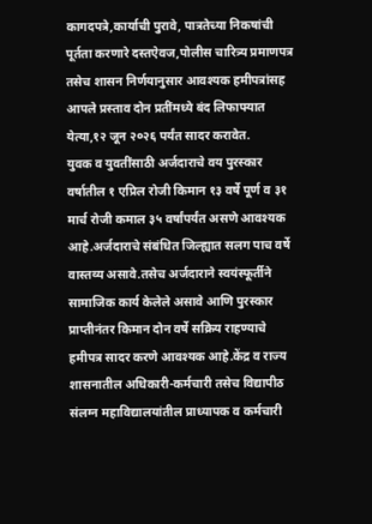कागदपत्रे,कार्याची पुरावे, पात्रतेच्या निकषांची पूर्तता करणारे दस्तऐवज,पोलीस चारित्र्य प्रमाणपत्र तसेच शासन निर्णयानुसार आवश्यक हमीपत्रांसह आपले प्रस्ताव दोन प्रतींमध्ये बंद लिफाफ्यात येत्या,१२ जून २०२६ पर्यंत सादर करावेत.
युवक व युवतींसाठी अर्जदाराचे वय पुरस्कार वर्षातील १ एप्रिल रोजी किमान १३ वर्षे पूर्ण व ३१ मार्च रोजी कमाल ३५ वर्षांपर्यंत असणे आवश्यक आहे.अर्जदाराचे संबंधित जिल्ह्यात सलग पाच वर्षे वास्तव्य असावे.तसेच अर्जदाराने स्वयंस्फूर्तीने सामाजिक कार्य केलेले असावे आणि पुरस्कार प्राप्तीनंतर किमान दोन वर्षे सक्रिय राहण्याचे हमीपत्र सादर करणे आवश्यक आहे.केंद्र व राज्य शासनातील अधिकारी-कर्मचारी तसेच विद्यापीठ संलग्न महाविद्यालयांतील प्राध्यापक व कर्मचारी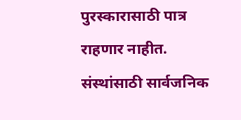पुरस्कारासाठी पात्र राहणार नाहीत.
संस्थांसाठी सार्वजनिक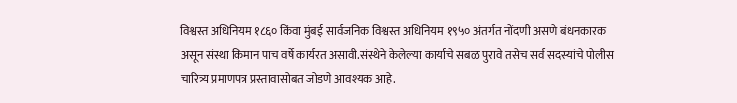विश्वस्त अधिनियम १८६० किंवा मुंबई सार्वजनिक विश्वस्त अधिनियम १९५० अंतर्गत नोंदणी असणे बंधनकारक असून संस्था किमान पाच वर्षे कार्यरत असावी.संस्थेने केलेल्या कार्याचे सबळ पुरावे तसेच सर्व सदस्यांचे पोलीस चारित्र्य प्रमाणपत्र प्रस्तावासोबत जोडणे आवश्यक आहे.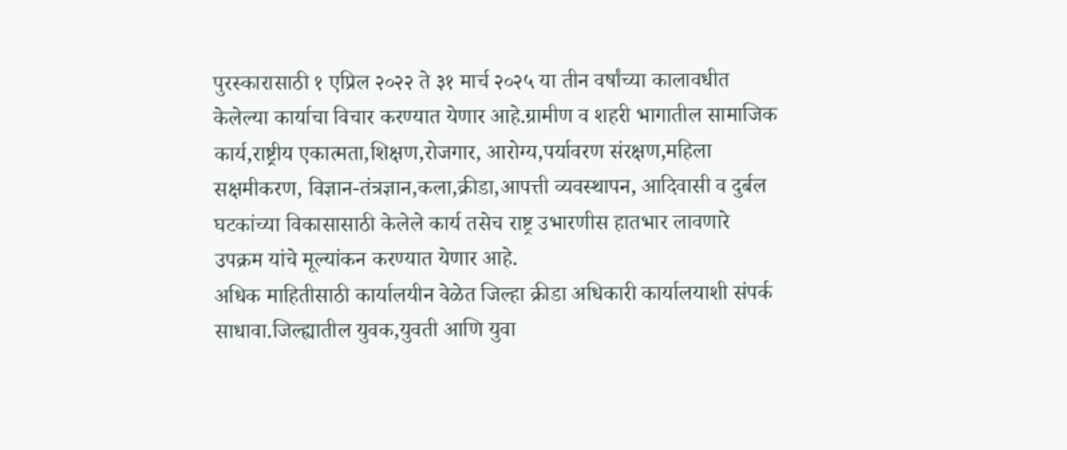पुरस्कारासाठी १ एप्रिल २०२२ ते ३१ मार्च २०२५ या तीन वर्षांच्या कालावधीत केलेल्या कार्याचा विचार करण्यात येणार आहे.ग्रामीण व शहरी भागातील सामाजिक कार्य,राष्ट्रीय एकात्मता,शिक्षण,रोजगार, आरोग्य,पर्यावरण संरक्षण,महिला सक्षमीकरण, विज्ञान-तंत्रज्ञान,कला,क्रीडा,आपत्ती व्यवस्थापन, आदिवासी व दुर्बल घटकांच्या विकासासाठी केलेले कार्य तसेच राष्ट्र उभारणीस हातभार लावणारे उपक्रम यांचे मूल्यांकन करण्यात येणार आहे.
अधिक माहितीसाठी कार्यालयीन वेळेत जिल्हा क्रीडा अधिकारी कार्यालयाशी संपर्क साधावा.जिल्ह्यातील युवक,युवती आणि युवा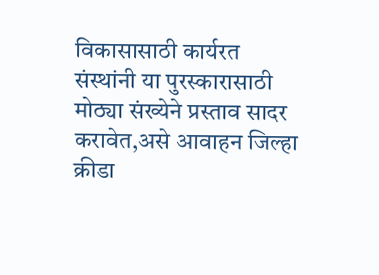विकासासाठी कार्यरत संस्थांनी या पुरस्कारासाठी मोठ्या संख्येने प्रस्ताव सादर करावेत,असे आवाहन जिल्हा क्रीडा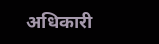अधिकारी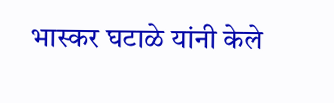भास्कर घटाळे यांनी केले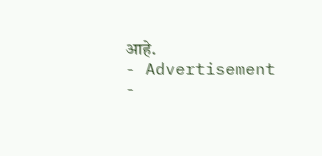आहे.
- Advertisement -